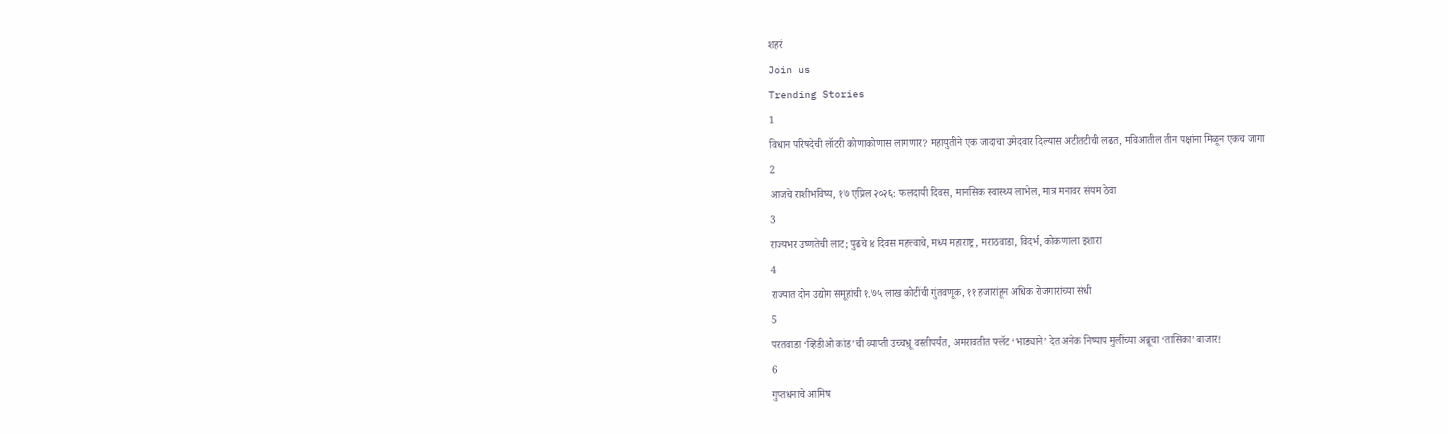शहरं
Join us
Trending Stories
1
विधान परिषदेची लॉटरी कोणाकोणास लागणार? महायुतीने एक जादाचा उमेदवार दिल्यास अटीतटीची लढत, मविआतील तीन पक्षांना मिळून एकच जागा
2
आजचे राशीभविष्य, १७ एप्रिल २०२६: फलदायी दिवस, मानसिक स्वास्थ्य लाभेल, मात्र मनावर संयम ठेवा
3
राज्यभर उष्णतेची लाट; पुढचे ४ दिवस महत्त्वाचे, मध्य महाराष्ट्र, मराठवाडा, विदर्भ, कोकणाला इशारा
4
राज्यात दोन उद्योग समूहांची १.७५ लाख कोटींची गुंतवणूक, ११ हजारांहून अधिक रोजगारांच्या संधी
5
परतवाडा ‘व्हिडीओ कांड’ची व्याप्ती उच्चभ्रू वस्तीपर्यंत, अमरावतीत फ्लॅट ‘भाड्याने’ देत अनेक निष्पाप मुलींच्या अब्रूचा ‘तासिका’ बाजार!
6
गुप्तधनाचे आमिष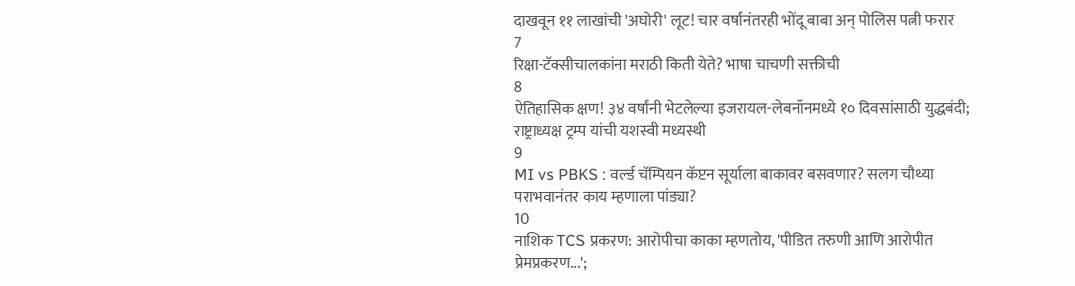दाखवून ११ लाखांची 'अघोरी' लूट! चार वर्षांनंतरही भोंदू बाबा अन् पोलिस पत्नी फरार
7
रिक्षा-टॅक्सीचालकांना मराठी किती येते? भाषा चाचणी सक्तीची
8
ऐतिहासिक क्षण! ३४ वर्षांनी भेटलेल्या इजरायल-लेबनॉनमध्ये १० दिवसांसाठी युद्धबंदी; राष्ट्राध्यक्ष ट्रम्प यांची यशस्वी मध्यस्थी
9
MI vs PBKS : वर्ल्ड चॅम्पियन कॅप्टन सूर्याला बाकावर बसवणार? सलग चौथ्या पराभवानंतर काय म्हणाला पांड्या?
10
नाशिक TCS प्रकरण: आरोपीचा काका म्हणतोय, 'पीडित तरुणी आणि आरोपीत प्रेमप्रकरण...';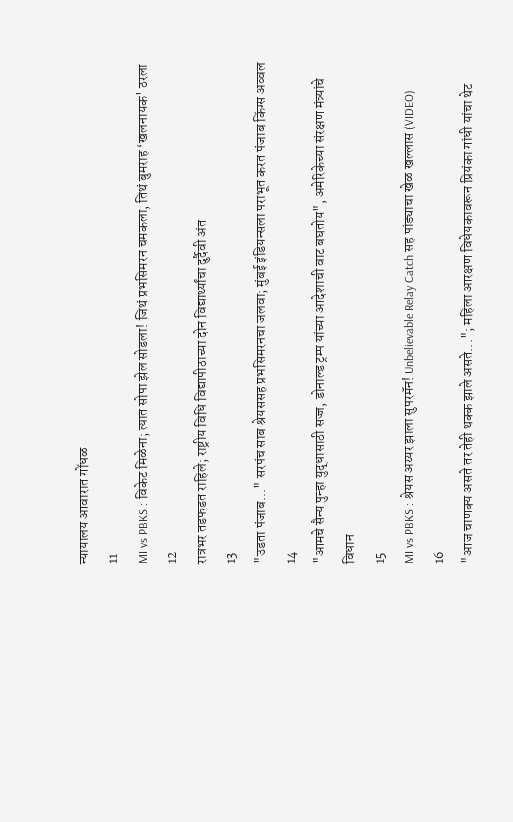न्यायालय आवारात गोंधळ
11
MI vs PBKS : विकेट मिळेना; त्यात सोपा झेल सोडला! जिथं प्रभसिमरन चमकला, तिथं बुमराह ‘खलनायक' ठरला
12
रात्रभर तडफडत राहिले; राष्ट्रीय विधि विद्यापीठाच्या दोन विद्यार्थ्यांचा दुर्दैवी अंत
13
"उडता पंजाब..." सरपंच साब श्रेयससह प्रभसिमरनचा जलवा; मुंबई इंडियन्सला पराभूत करत पंजाब किंग्स अव्वल
14
"आमचे सैन्य पुन्हा युद्धासाठी सज्ज, डोनाल्ड ट्रम्प यांच्या आदेशाची वाट बघतोय", अमेरिकेच्या संरक्षण मंत्र्यांचे विधान
15
MI vs PBKS : श्रेयस अय्यर झाला सुपरमॅन! Unbelievable Relay Catch सह पांड्याचा खेळ खल्लास (VIDEO)
16
"आज चाणक्य असते तर तेही थक्क झाले असते..."; महिला आरक्षण विधेयकावरून प्रियंका गांधी यांचा थेट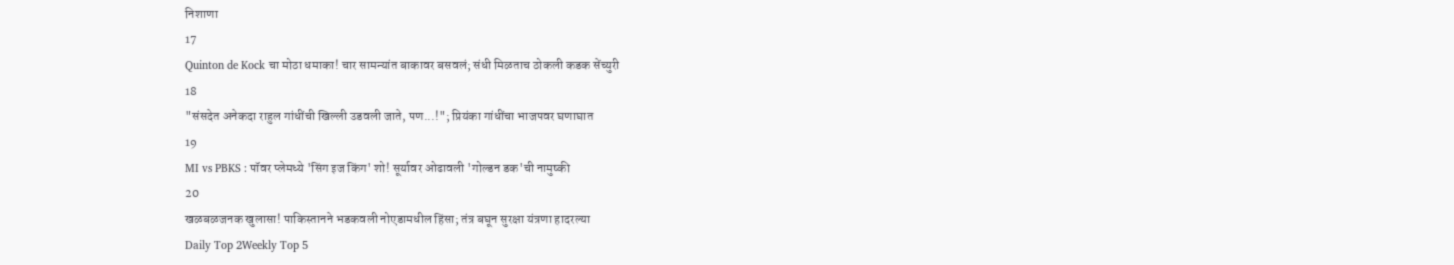निशाणा
17
Quinton de Kock चा मोठा धमाका! चार सामन्यांत बाकावर बसवलं; संधी मिळताच ठोकली कडक सेंच्युरी
18
"संसदेत अनेकदा राहुल गांधींची खिल्ली उडवली जाते, पण...!"; प्रियंका गांधींचा भाजपवर घणाघात
19
MI vs PBKS : पॉवर प्लेमध्ये 'सिंग इज किंग' शो! सूर्यावर ओढावली 'गोल्डन डक'ची नामुष्की
20
खळबळजनक खुलासा! पाकिस्तानने भडकवली नोएडामधील हिंसा; तंत्र बघून सुरक्षा यंत्रणा हादरल्या
Daily Top 2Weekly Top 5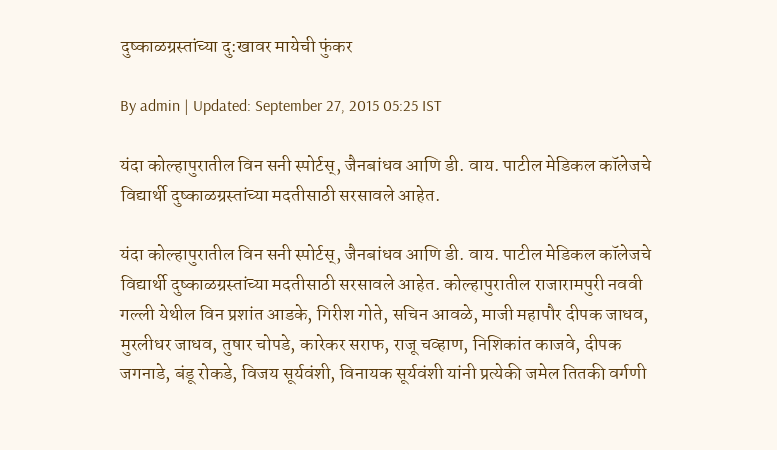दुष्काळग्रस्तांच्या दु:खावर मायेची फुंकर

By admin | Updated: September 27, 2015 05:25 IST

यंदा कोल्हापुरातील विन सनी स्पोर्टस्, जैनबांधव आणि डी. वाय. पाटील मेडिकल कॉलेजचे विद्यार्थी दुष्काळग्रस्तांच्या मदतीसाठी सरसावले आहेत.

यंदा कोल्हापुरातील विन सनी स्पोर्टस्, जैनबांधव आणि डी. वाय. पाटील मेडिकल कॉलेजचे विद्यार्थी दुष्काळग्रस्तांच्या मदतीसाठी सरसावले आहेत. कोल्हापुरातील राजारामपुरी नववी गल्ली येथील विन प्रशांत आडके, गिरीश गोते, सचिन आवळे, माजी महापौर दीपक जाधव, मुरलीधर जाधव, तुषार चोपडे, कारेकर सराफ, राजू चव्हाण, निशिकांत काजवे, दीपक जगनाडे, बंडू रोकडे, विजय सूर्यवंशी, विनायक सूर्यवंशी यांनी प्रत्येकी जमेल तितकी वर्गणी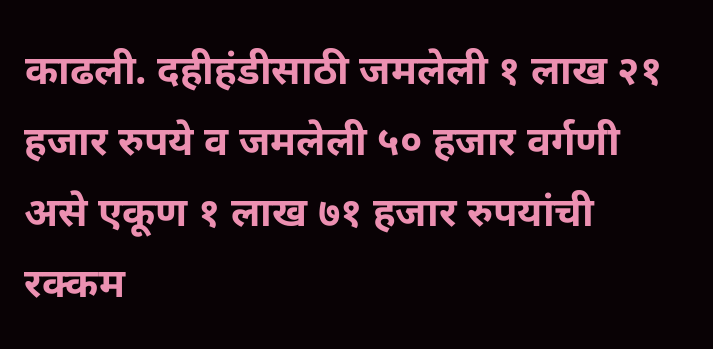काढली. दहीहंडीसाठी जमलेली १ लाख २१ हजार रुपये व जमलेली ५० हजार वर्गणी असे एकूण १ लाख ७१ हजार रुपयांची रक्कम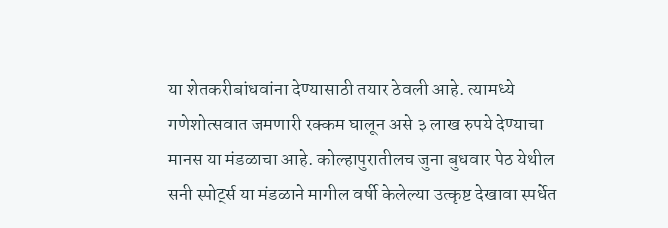या शेतकरीबांधवांना देण्यासाठी तयार ठेवली आहे. त्यामध्ये गणेशोत्सवात जमणारी रक्कम घालून असे ३ लाख रुपये देण्याचा मानस या मंडळाचा आहे. कोल्हापुरातीलच जुना बुधवार पेठ येथील सनी स्पोर्ट्स या मंडळाने मागील वर्षी केलेल्या उत्कृष्ट देखावा स्पर्धेत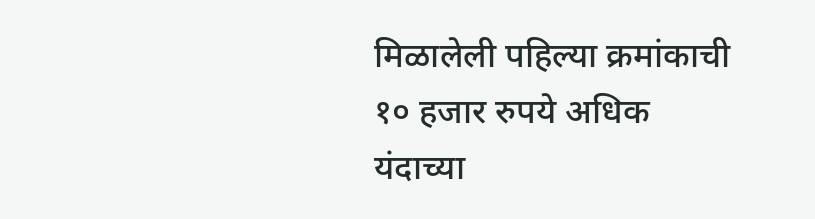मिळालेली पहिल्या क्रमांकाची १० हजार रुपये अधिक यंदाच्या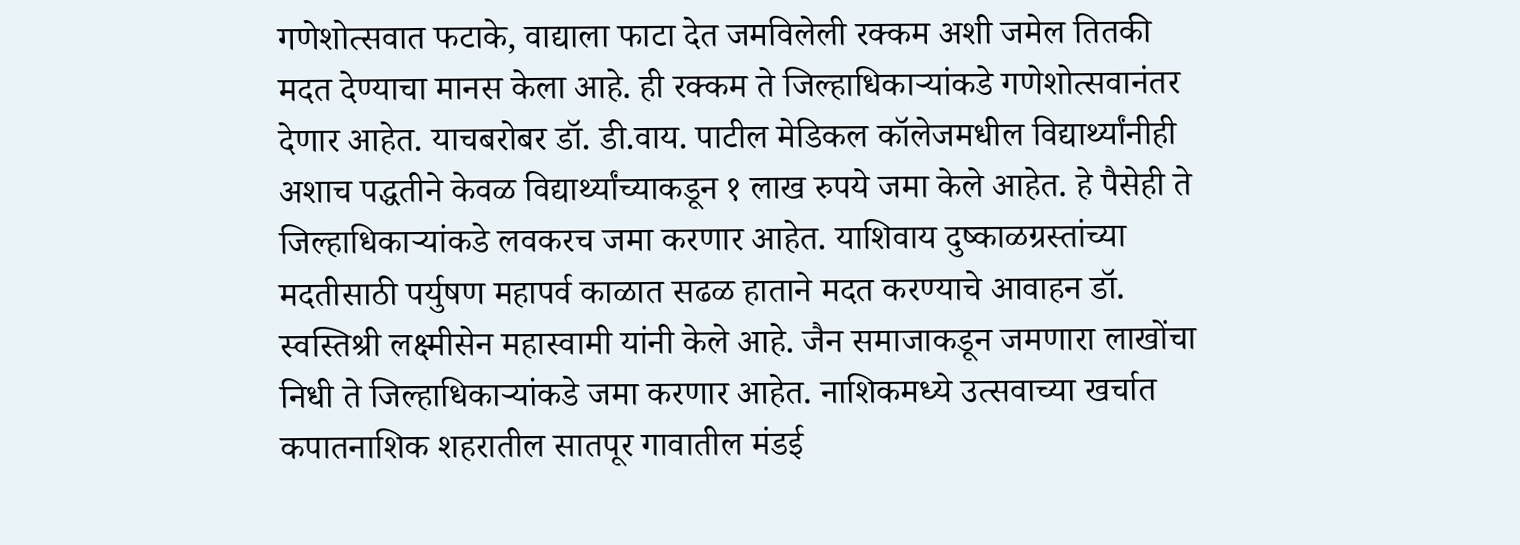गणेशोत्सवात फटाके, वाद्याला फाटा देत जमविलेली रक्कम अशी जमेल तितकी मदत देण्याचा मानस केला आहे. ही रक्कम ते जिल्हाधिकाऱ्यांकडे गणेशोत्सवानंतर देणार आहेत. याचबरोबर डॉ. डी.वाय. पाटील मेडिकल कॉलेजमधील विद्यार्थ्यांनीही अशाच पद्धतीने केवळ विद्यार्थ्यांच्याकडून १ लाख रुपये जमा केले आहेत. हे पैसेही ते जिल्हाधिकाऱ्यांकडे लवकरच जमा करणार आहेत. याशिवाय दुष्काळग्रस्तांच्या मदतीसाठी पर्युषण महापर्व काळात सढळ हाताने मदत करण्याचे आवाहन डॉ. स्वस्तिश्री लक्ष्मीसेन महास्वामी यांनी केले आहे. जैन समाजाकडून जमणारा लाखोंचा निधी ते जिल्हाधिकाऱ्यांकडे जमा करणार आहेत. नाशिकमध्ये उत्सवाच्या खर्चात कपातनाशिक शहरातील सातपूर गावातील मंडई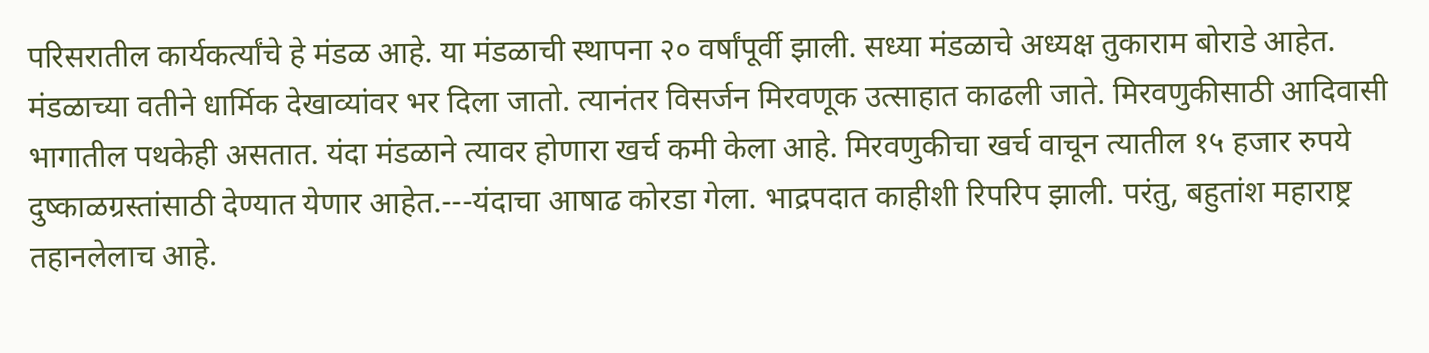परिसरातील कार्यकर्त्यांचे हे मंडळ आहे. या मंडळाची स्थापना २० वर्षांपूर्वी झाली. सध्या मंडळाचे अध्यक्ष तुकाराम बोराडे आहेत. मंडळाच्या वतीने धार्मिक देखाव्यांवर भर दिला जातो. त्यानंतर विसर्जन मिरवणूक उत्साहात काढली जाते. मिरवणुकीसाठी आदिवासी भागातील पथकेही असतात. यंदा मंडळाने त्यावर होणारा खर्च कमी केला आहे. मिरवणुकीचा खर्च वाचून त्यातील १५ हजार रुपये दुष्काळग्रस्तांसाठी देण्यात येणार आहेत.---यंदाचा आषाढ कोरडा गेला. भाद्रपदात काहीशी रिपरिप झाली. परंतु, बहुतांश महाराष्ट्र तहानलेलाच आहे.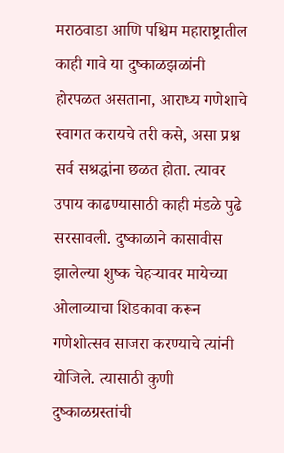मराठवाडा आणि पश्चिम महाराष्ट्रातील काही गावे या दुष्काळझळांनी होरपळत असताना, आराध्य गणेशाचे स्वागत करायचे तरी कसे, असा प्रश्न सर्व सश्रद्धांना छळत होता. त्यावर उपाय काढण्यासाठी काही मंडळे पुढे सरसावली. दुष्काळाने कासावीस झालेल्या शुष्क चेहऱ्यावर मायेच्या ओलाव्याचा शिडकावा करून गणेशोत्सव साजरा करण्याचे त्यांनी योजिले. त्यासाठी कुणी दुष्काळग्रस्तांची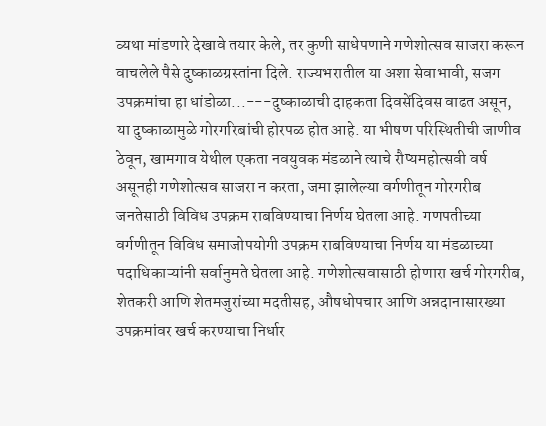व्यथा मांडणारे देखावे तयार केले, तर कुणी साधेपणाने गणेशोत्सव साजरा करून वाचलेले पैसे दुष्काळग्रस्तांना दिले. राज्यभरातील या अशा सेवाभावी, सजग उपक्रमांचा हा धांडोळा...---दुष्काळाची दाहकता दिवसेंदिवस वाढत असून, या दुष्काळामुळे गोरगरिबांची होरपळ होत आहे. या भीषण परिस्थितीची जाणीव ठेवून, खामगाव येथील एकता नवयुवक मंडळाने त्याचे रौप्यमहोत्सवी वर्ष असूनही गणेशोत्सव साजरा न करता, जमा झालेल्या वर्गणीतून गोरगरीब जनतेसाठी विविध उपक्रम राबविण्याचा निर्णय घेतला आहे. गणपतीच्या वर्गणीतून विविध समाजोपयोगी उपक्रम राबविण्याचा निर्णय या मंडळाच्या पदाधिकाऱ्यांनी सर्वानुमते घेतला आहे. गणेशोत्सवासाठी होणारा खर्च गोरगरीब, शेतकरी आणि शेतमजुरांच्या मदतीसह, औषधोपचार आणि अन्नदानासारख्या उपक्रमांवर खर्च करण्याचा निर्धार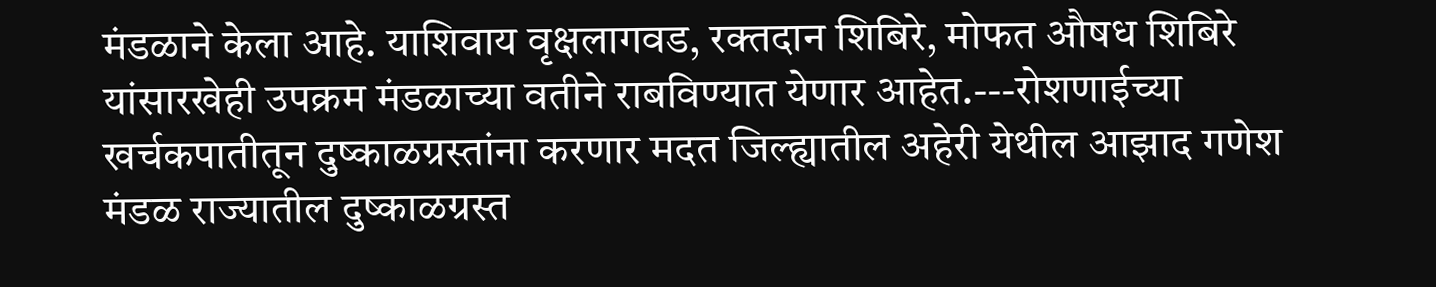मंडळाने केला आहे. याशिवाय वृक्षलागवड, रक्तदान शिबिरे, मोफत औषध शिबिरे यांसारखेही उपक्रम मंडळाच्या वतीने राबविण्यात येणार आहेत.---रोशणाईच्या खर्चकपातीतून दुष्काळग्रस्तांना करणार मदत जिल्ह्यातील अहेरी येथील आझाद गणेश मंडळ राज्यातील दुष्काळग्रस्त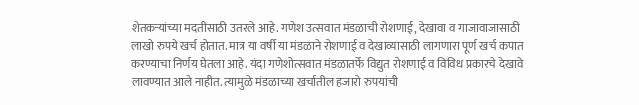शेतकऱ्यांच्या मदतीसाठी उतरले आहे. गणेश उत्सवात मंडळाची रोशणाई, देखावा व गाजावाजासाठी लाखो रुपये खर्च होतात. मात्र या वर्षी या मंडळाने रोशणाई व देखाव्यासाठी लागणारा पूर्ण खर्च कपात करण्याचा निर्णय घेतला आहे. यंदा गणेशोत्सवात मंडळातर्फे विद्युत रोशणाई व विविध प्रकारचे देखावे लावण्यात आले नाहीत. त्यामुळे मंडळाच्या खर्चातील हजारो रुपयांची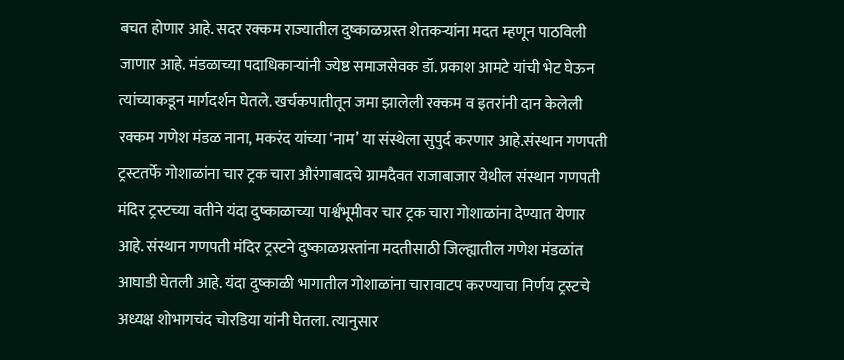बचत होणार आहे. सदर रक्कम राज्यातील दुष्काळग्रस्त शेतकऱ्यांना मदत म्हणून पाठविली जाणार आहे. मंडळाच्या पदाधिकाऱ्यांनी ज्येष्ठ समाजसेवक डॉ. प्रकाश आमटे यांची भेट घेऊन त्यांच्याकडून मार्गदर्शन घेतले. खर्चकपातीतून जमा झालेली रक्कम व इतरांनी दान केलेली रक्कम गणेश मंडळ नाना, मकरंद यांच्या ‘नाम’ या संस्थेला सुपुर्द करणार आहे.संस्थान गणपती ट्रस्टतर्फे गोशाळांना चार ट्रक चारा औरंगाबादचे ग्रामदैवत राजाबाजार येथील संस्थान गणपती मंदिर ट्रस्टच्या वतीने यंदा दुष्काळाच्या पार्श्वभूमीवर चार ट्रक चारा गोशाळांना देण्यात येणार आहे. संस्थान गणपती मंदिर ट्रस्टने दुष्काळग्रस्तांना मदतीसाठी जिल्ह्यातील गणेश मंडळांत आघाडी घेतली आहे. यंदा दुष्काळी भागातील गोशाळांना चारावाटप करण्याचा निर्णय ट्रस्टचे अध्यक्ष शोभागचंद चोरडिया यांनी घेतला. त्यानुसार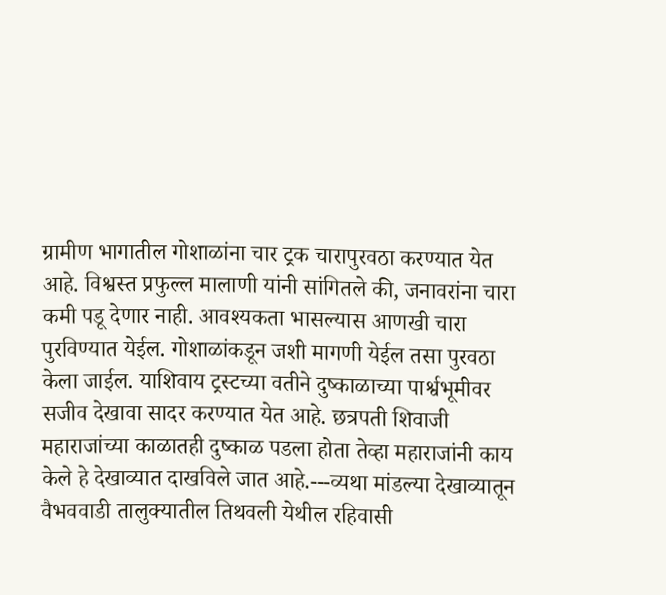ग्रामीण भागातील गोशाळांना चार ट्रक चारापुरवठा करण्यात येत आहे. विश्वस्त प्रफुल्ल मालाणी यांनी सांगितले की, जनावरांना चारा कमी पडू देणार नाही. आवश्यकता भासल्यास आणखी चारा पुरविण्यात येईल. गोशाळांकडून जशी मागणी येईल तसा पुरवठा केला जाईल. याशिवाय ट्रस्टच्या वतीने दुष्काळाच्या पार्श्वभूमीवर सजीव देखावा सादर करण्यात येत आहे. छत्रपती शिवाजी महाराजांच्या काळातही दुष्काळ पडला होता तेव्हा महाराजांनी काय केले हे देखाव्यात दाखविले जात आहे.---व्यथा मांडल्या देखाव्यातून वैभववाडी तालुक्यातील तिथवली येथील रहिवासी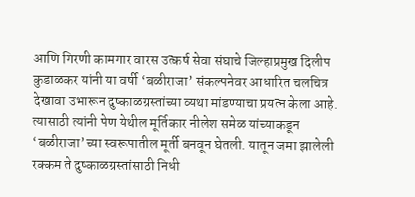आणि गिरणी कामगार वारस उत्कर्ष सेवा संघाचे जिल्हाप्रमुख दिलीप कुडाळकर यांनी या वर्षी ‘बळीराजा’ संकल्पनेवर आधारित चलचित्र देखावा उभारून दुष्काळग्रस्तांच्या व्यथा मांडण्याचा प्रयत्न केला आहे. त्यासाठी त्यांनी पेण येथील मूर्तिकार नीलेश समेळ यांच्याकडून ‘बळीराजा’च्या स्वरूपातील मूर्ती बनवून घेतली. यातून जमा झालेली रक्कम ते दुष्काळग्रस्तांसाठी निधी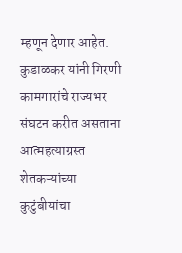म्हणून देणार आहेत. कुडाळकर यांनी गिरणी कामगारांचे राज्यभर संघटन करीत असताना आत्महत्याग्रस्त शेतकऱ्यांच्या कुटुंबीयांचा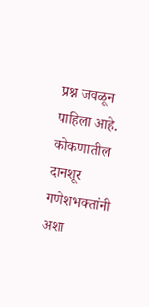प्रश्न जवळून पाहिला आहे. कोकणातील दानशूर गणेशभक्तांनी अशा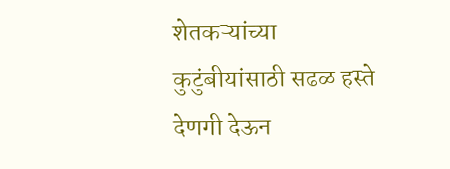शेतकऱ्यांच्या कुटुंबीयांसाठी सढळ हस्ते देणगी देऊन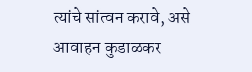त्यांचे सांत्वन करावे, असे आवाहन कुडाळकर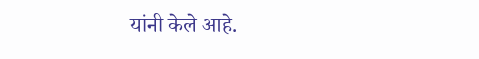यांनी केले आहे.